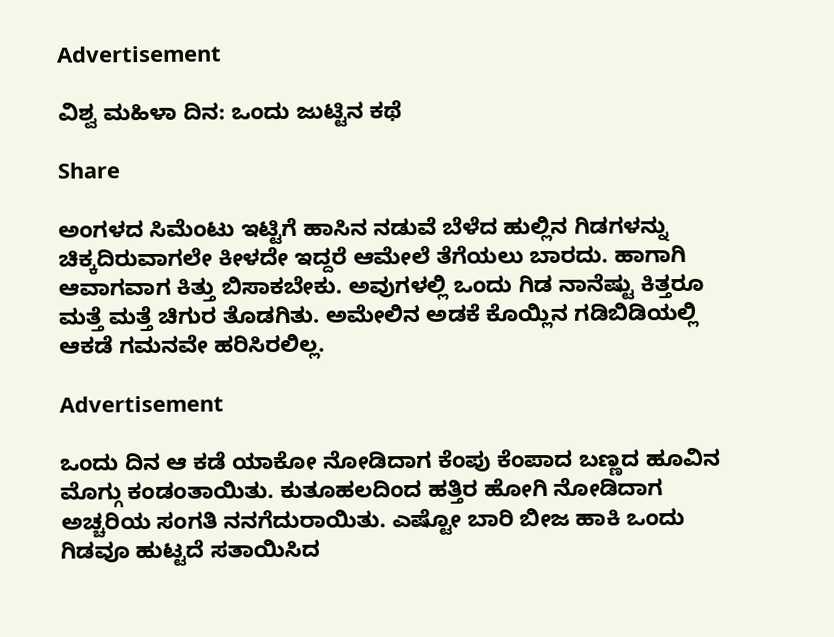Advertisement

ವಿಶ್ವ ಮಹಿಳಾ ದಿನ: ಒಂದು ಜುಟ್ಟಿನ ಕಥೆ

Share

ಅಂಗಳದ ಸಿಮೆಂಟು ಇಟ್ಟಿಗೆ ಹಾಸಿನ ನಡುವೆ ಬೆಳೆದ ಹುಲ್ಲಿನ ಗಿಡಗಳನ್ನು ಚಿಕ್ಕದಿರುವಾಗಲೇ ಕೀಳದೇ ಇದ್ದರೆ ಆಮೇಲೆ ತೆಗೆಯಲು ಬಾರದು. ಹಾಗಾಗಿ ಆವಾಗವಾಗ ಕಿತ್ತು ಬಿಸಾಕಬೇಕು. ಅವುಗಳಲ್ಲಿ ಒಂದು ಗಿಡ ನಾನೆಷ್ಟು ಕಿತ್ತರೂ ಮತ್ತೆ ಮತ್ತೆ ಚಿಗುರ ತೊಡಗಿತು. ಅಮೇಲಿನ ಅಡಕೆ ಕೊಯ್ಲಿನ ಗಡಿಬಿಡಿಯಲ್ಲಿ ಆಕಡೆ ಗಮನವೇ ಹರಿಸಿರಲಿಲ್ಲ.

Advertisement

ಒಂದು ದಿನ ಆ ಕಡೆ ಯಾಕೋ ನೋಡಿದಾಗ ಕೆಂಪು ಕೆಂಪಾದ ಬಣ್ಣದ ಹೂವಿನ ಮೊಗ್ಗು ಕಂಡಂತಾಯಿತು. ಕುತೂಹಲದಿಂದ ಹತ್ತಿರ ಹೋಗಿ ನೋಡಿದಾಗ ಅಚ್ಚರಿಯ ಸಂಗತಿ ನನಗೆದುರಾಯಿತು. ಎಷ್ಟೋ ಬಾರಿ ಬೀಜ ಹಾಕಿ ಒಂದು ಗಿಡವೂ ಹುಟ್ಟದೆ ಸತಾಯಿಸಿದ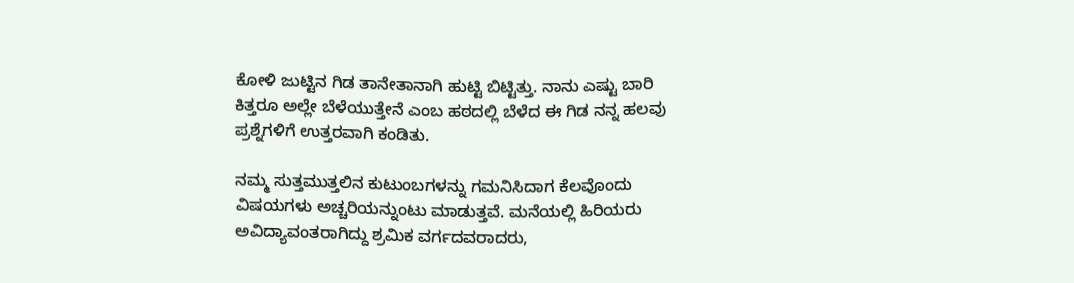ಕೋಳಿ ಜುಟ್ಟಿನ ಗಿಡ ತಾನೇತಾನಾಗಿ ಹುಟ್ಟಿ ಬಿಟ್ಟಿತ್ತು. ನಾನು ಎಷ್ಟು ಬಾರಿ ಕಿತ್ತರೂ ಅಲ್ಲೇ ಬೆಳೆಯುತ್ತೇನೆ ಎಂಬ ಹಠದಲ್ಲಿ ಬೆಳೆದ ಈ ಗಿಡ ನನ್ನ ಹಲವು ಪ್ರಶ್ನೆಗಳಿಗೆ ಉತ್ತರವಾಗಿ ಕಂಡಿತು.

ನಮ್ಮ ಸುತ್ತಮುತ್ತಲಿನ ಕುಟುಂಬಗಳನ್ನು ಗಮನಿಸಿದಾಗ ಕೆಲವೊಂದು ವಿಷಯಗಳು ಅಚ್ಚರಿಯನ್ನುಂಟು ಮಾಡುತ್ತವೆ. ಮನೆಯಲ್ಲಿ ಹಿರಿಯರು ಅವಿದ್ಯಾವಂತರಾಗಿದ್ದು ಶ್ರಮಿಕ ವರ್ಗದವರಾದರು,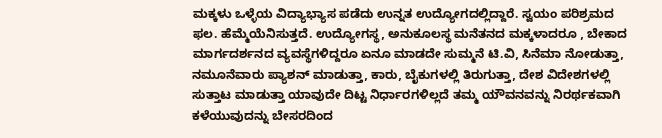ಮಕ್ಕಳು ಒಳ್ಳೆಯ ವಿದ್ಯಾಭ್ಯಾಸ ಪಡೆದು ಉನ್ನತ ಉದ್ಯೋಗದಲ್ಲಿದ್ದಾರೆ. ಸ್ವಯಂ ಪರಿಶ್ರಮದ ಫಲ. ಹೆಮ್ಮೆಯೆನಿಸುತ್ತದೆ. ಉದ್ಯೋಗಸ್ಥ, ಅನುಕೂಲಸ್ಥ ಮನೆತನದ ಮಕ್ಕಳಾದರೂ , ಬೇಕಾದ ಮಾರ್ಗದರ್ಶನದ ವ್ಯವಸ್ಥೆಗಳಿದ್ದರೂ ಏನೂ ಮಾಡದೇ ಸುಮ್ಮನೆ ಟಿ.ವಿ, ಸಿನೆಮಾ ನೋಡುತ್ತಾ, ನಮೂನೆವಾರು ಪ್ಯಾಶನ್ ಮಾಡುತ್ತಾ, ಕಾರು, ಬೈಕುಗಳಲ್ಲಿ ತಿರುಗುತ್ತಾ, ದೇಶ ವಿದೇಶಗಳಲ್ಲಿ ಸುತ್ತಾಟ ಮಾಡುತ್ತಾ ಯಾವುದೇ ದಿಟ್ಟ ನಿರ್ಧಾರಗಳಿಲ್ಲದೆ ತಮ್ಮ ಯೌವನವನ್ನು ನಿರರ್ಥಕವಾಗಿ ಕಳೆಯುವುದನ್ನು ಬೇಸರದಿಂದ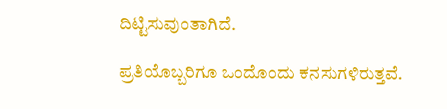ದಿಟ್ಟಿಸುವುಂತಾಗಿದೆ.

ಪ್ರತಿಯೊಬ್ಬರಿಗೂ ಒಂದೊಂದು ಕನಸುಗಳಿರುತ್ತವೆ.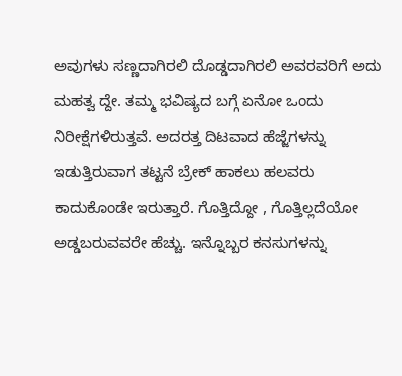ಅವುಗಳು ಸಣ್ಣದಾಗಿರಲಿ ದೊಡ್ಡದಾಗಿರಲಿ ಅವರವರಿಗೆ ಅದು ಮಹತ್ವ ದ್ದೇ. ತಮ್ಮ ಭವಿಷ್ಯದ ಬಗ್ಗೆ ಏನೋ ಒಂದು ನಿರೀಕ್ಷೆಗಳಿರುತ್ತವೆ. ಅದರತ್ತ ದಿಟವಾದ ಹೆಜ್ಜೆಗಳನ್ನು ಇಡುತ್ತಿರುವಾಗ ತಟ್ಟನೆ ಬ್ರೇಕ್ ಹಾಕಲು‌ ಹಲವರು ಕಾದುಕೊಂಡೇ ಇರುತ್ತಾರೆ. ಗೊತ್ತಿದ್ದೋ , ಗೊತ್ತಿಲ್ಲದೆಯೋ ಅಡ್ಡಬರುವವರೇ ಹೆಚ್ಚು. ಇನ್ನೊಬ್ಬರ ಕನಸುಗಳನ್ನು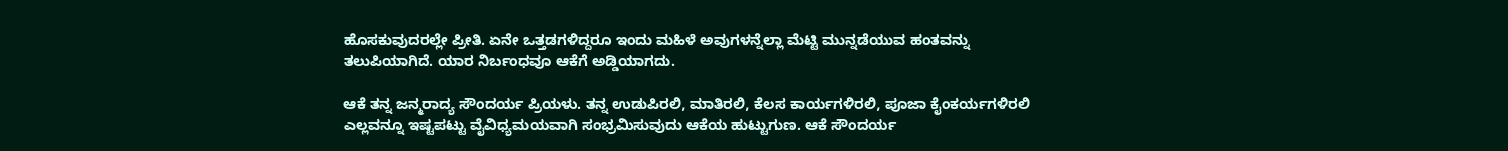ಹೊಸಕುವುದರಲ್ಲೇ ಪ್ರೀತಿ. ಏನೇ ಒತ್ತಡಗಳಿದ್ದರೂ ಇಂದು ಮಹಿಳೆ ಅವುಗಳನ್ನೆಲ್ಲಾ ಮೆಟ್ಟಿ ಮುನ್ನಡೆಯುವ ಹಂತವನ್ನು ತಲುಪಿಯಾಗಿದೆ. ಯಾರ ನಿರ್ಬಂಧವೂ ಆಕೆಗೆ ಅಡ್ಡಿಯಾಗದು.

ಆಕೆ ತನ್ನ ಜನ್ಮರಾದ್ಯ ಸೌಂದರ್ಯ ಪ್ರಿಯಳು. ತನ್ನ ಉಡುಪಿರಲಿ, ಮಾತಿರಲಿ, ಕೆಲಸ ಕಾರ್ಯಗಳಿರಲಿ, ಪೂಜಾ ಕೈಂಕರ್ಯಗಳಿರಲಿ ಎಲ್ಲವನ್ನೂ ಇಷ್ಟಪಟ್ಟು ವೈವಿಧ್ಯಮಯವಾಗಿ ಸಂಭ್ರಮಿಸುವುದು ಆಕೆಯ ಹುಟ್ಟುಗುಣ. ಆಕೆ ಸೌಂದರ್ಯ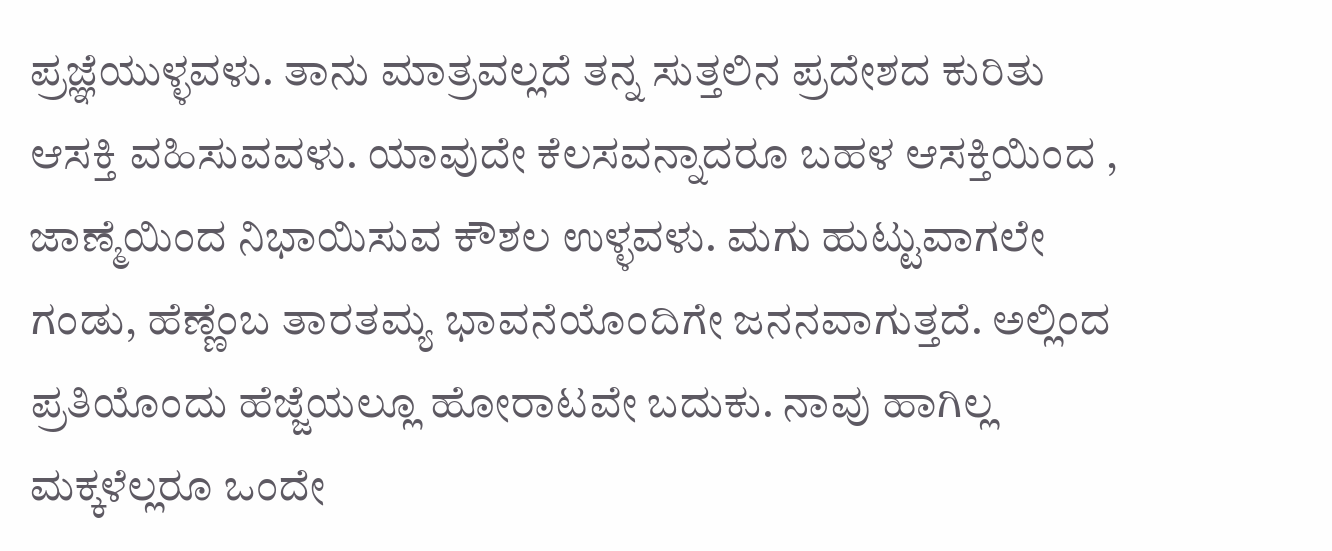ಪ್ರಜ್ಞೆಯುಳ್ಳವಳು. ತಾನು ಮಾತ್ರವಲ್ಲದೆ ತನ್ನ ಸುತ್ತಲಿನ ಪ್ರದೇಶದ ಕುರಿತು ಆಸಕ್ತಿ ವಹಿಸುವವಳು. ಯಾವುದೇ ಕೆಲಸವನ್ನಾದರೂ ಬಹಳ ಆಸಕ್ತಿಯಿಂದ , ಜಾಣ್ಮೆಯಿಂದ ನಿಭಾಯಿಸುವ ಕೌಶಲ ಉಳ್ಳವಳು. ಮಗು ಹುಟ್ಟುವಾಗಲೇ ಗಂಡು, ಹೆಣ್ಣೆಂಬ ತಾರತಮ್ಯ ಭಾವನೆಯೊಂದಿಗೇ ಜನನವಾಗುತ್ತದೆ. ಅಲ್ಲಿಂದ ಪ್ರತಿಯೊಂದು ಹೆಜ್ಜೆಯಲ್ಲೂ ಹೋರಾಟವೇ ಬದುಕು. ನಾವು ಹಾಗಿಲ್ಲ ಮಕ್ಕಳೆಲ್ಲರೂ ಒಂದೇ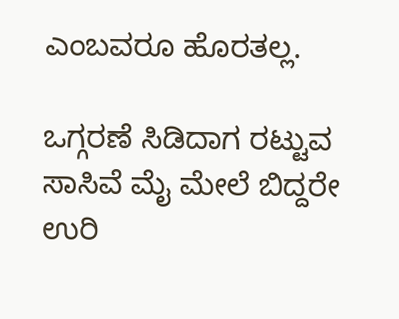ಎಂಬವರೂ ಹೊರತಲ್ಲ.

ಒಗ್ಗರಣೆ ಸಿಡಿದಾಗ ರಟ್ಟುವ ಸಾಸಿವೆ ಮೈ ಮೇಲೆ ಬಿದ್ದರೇ ಉರಿ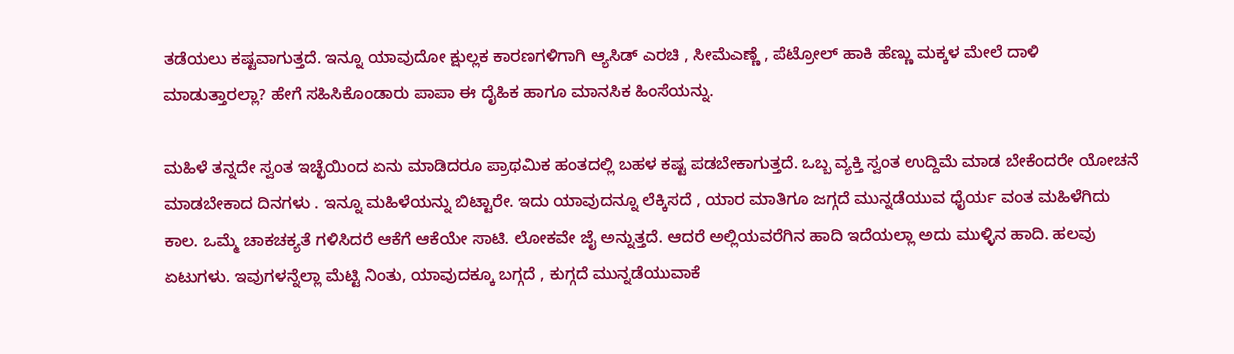ತಡೆಯಲು ಕಷ್ಟವಾಗುತ್ತದೆ. ಇನ್ನೂ ಯಾವುದೋ ಕ್ಷುಲ್ಲಕ ಕಾರಣಗಳಿಗಾಗಿ ಆ್ಯಸಿಡ್ ಎರಚಿ , ಸೀಮೆಎಣ್ಣೆ , ಪೆಟ್ರೋಲ್ ಹಾಕಿ ಹೆಣ್ಣು ಮಕ್ಕಳ ಮೇಲೆ ದಾಳಿ ಮಾಡುತ್ತಾರಲ್ಲಾ? ಹೇಗೆ ಸಹಿಸಿಕೊಂಡಾರು ಪಾಪಾ ಈ ದೈಹಿಕ ಹಾಗೂ ಮಾನಸಿಕ ಹಿಂಸೆಯನ್ನು.

ಮಹಿಳೆ ತನ್ನದೇ ಸ್ವಂತ ಇಚ್ಛೆಯಿಂದ ಏನು ಮಾಡಿದರೂ ಪ್ರಾಥಮಿಕ ಹಂತದಲ್ಲಿ ಬಹಳ ಕಷ್ಟ ಪಡಬೇಕಾಗುತ್ತದೆ. ಒಬ್ಬ ವ್ಯಕ್ತಿ ಸ್ವಂತ ಉದ್ದಿಮೆ ಮಾಡ ಬೇಕೆಂದರೇ ಯೋಚನೆ ಮಾಡಬೇಕಾದ ದಿನಗಳು . ಇನ್ನೂ ಮಹಿಳೆಯನ್ನು ಬಿಟ್ಟಾರೇ. ಇದು ಯಾವುದನ್ನೂ ಲೆಕ್ಕಿಸದೆ , ಯಾರ ಮಾತಿಗೂ ಜಗ್ಗದೆ ಮುನ್ನಡೆಯುವ ಧೈರ್ಯ ವಂತ ಮಹಿಳೆಗಿದು ಕಾಲ. ಒಮ್ಮೆ ಚಾಕಚಕ್ಯತೆ ಗಳಿಸಿದರೆ ಆಕೆಗೆ ಆಕೆಯೇ ಸಾಟಿ. ಲೋಕವೇ ಜೈ ಅನ್ನುತ್ತದೆ. ಆದರೆ ಅಲ್ಲಿಯವರೆಗಿನ ಹಾದಿ ಇದೆಯಲ್ಲಾ ಅದು ಮುಳ್ಳಿನ ಹಾದಿ. ಹಲವು ಏಟುಗಳು. ಇವುಗಳನ್ನೆಲ್ಲಾ ಮೆಟ್ಟಿ ನಿಂತು, ಯಾವುದಕ್ಕೂ ಬಗ್ಗದೆ , ಕುಗ್ಗದೆ ಮುನ್ನಡೆಯುವಾಕೆ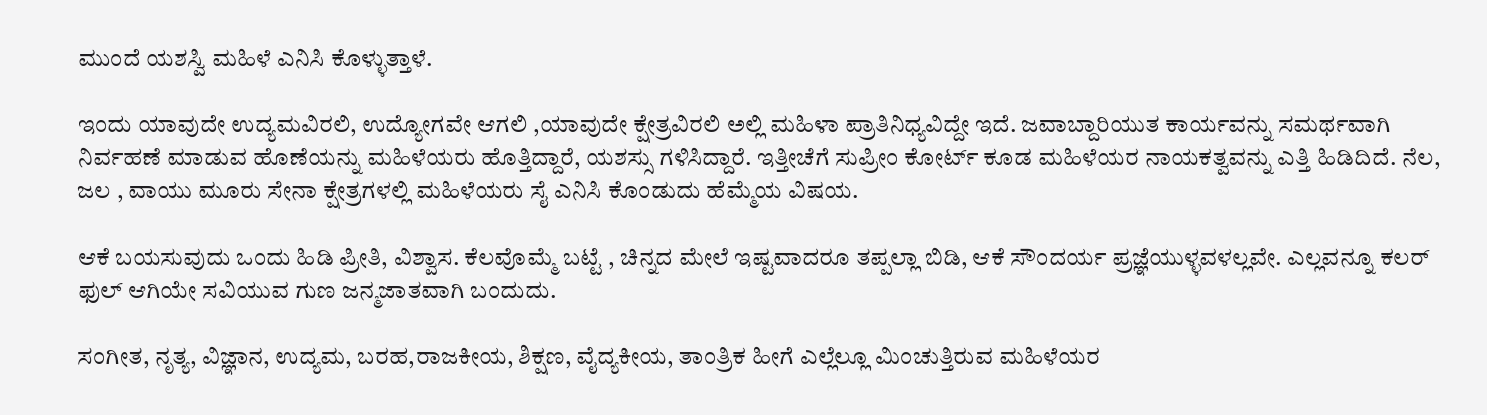ಮುಂದೆ ಯಶಸ್ವಿ ಮಹಿಳೆ ಎನಿಸಿ ಕೊಳ್ಳುತ್ತಾಳೆ.

ಇಂದು ಯಾವುದೇ ಉದ್ಯಮವಿರಲಿ, ಉದ್ಯೋಗವೇ ಆಗಲಿ ,ಯಾವುದೇ ಕ್ಷೇತ್ರವಿರಲಿ ಅಲ್ಲಿ ಮಹಿಳಾ ಪ್ರಾತಿನಿಧ್ಯವಿದ್ದೇ ಇದೆ. ಜವಾಬ್ದಾರಿಯುತ ಕಾರ್ಯವನ್ನು ಸಮರ್ಥವಾಗಿ ನಿರ್ವಹಣೆ ಮಾಡುವ ಹೊಣೆಯನ್ನು ಮಹಿಳೆಯರು ಹೊತ್ತಿದ್ದಾರೆ, ಯಶಸ್ಸು ಗಳಿಸಿದ್ದಾರೆ. ಇತ್ತೀಚೆಗೆ ಸುಪ್ರೀಂ ಕೋರ್ಟ್ ಕೂಡ ಮಹಿಳೆಯರ ನಾಯಕತ್ವವನ್ನು ಎತ್ತಿ ಹಿಡಿದಿದೆ. ನೆಲ, ಜಲ , ವಾಯು ಮೂರು ಸೇನಾ ಕ್ಷೇತ್ರಗಳಲ್ಲಿ ಮಹಿಳೆಯರು ಸೈ ಎನಿಸಿ ಕೊಂಡುದು ಹೆಮ್ಮೆಯ ವಿಷಯ.

ಆಕೆ ಬಯಸುವುದು ಒಂದು ಹಿಡಿ ಪ್ರೀತಿ, ವಿಶ್ವಾಸ. ಕೆಲವೊಮ್ಮೆ ಬಟ್ಟೆ , ಚಿನ್ನದ ಮೇಲೆ ಇಷ್ಟವಾದರೂ ತಪ್ಪಲ್ಲಾ ಬಿಡಿ, ಆಕೆ ಸೌಂದರ್ಯ ಪ್ರಜ್ಞೆಯುಳ್ಳವಳಲ್ಲವೇ. ಎಲ್ಲವನ್ನೂ ಕಲರ್ ಫುಲ್ ಆಗಿಯೇ ಸವಿಯುವ ಗುಣ ಜನ್ಮಜಾತವಾಗಿ ಬಂದುದು.

ಸಂಗೀತ, ನೃತ್ಯ, ವಿಜ್ಞಾನ, ಉದ್ಯಮ, ಬರಹ,ರಾಜಕೀಯ, ಶಿಕ್ಷಣ, ವೈದ್ಯಕೀಯ, ತಾಂತ್ರಿಕ ಹೀಗೆ ಎಲ್ಲೆಲ್ಲೂ ಮಿಂಚುತ್ತಿರುವ ಮಹಿಳೆಯರ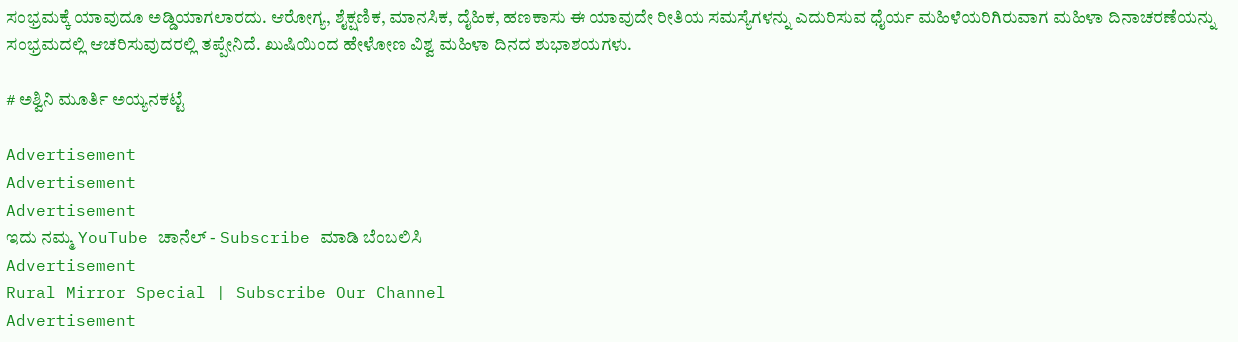ಸಂಭ್ರಮಕ್ಕೆ ಯಾವುದೂ ಅಡ್ಡಿಯಾಗಲಾರದು. ಆರೋಗ್ಯ, ಶೈಕ್ಷಣಿಕ, ಮಾನಸಿಕ, ದೈಹಿಕ, ಹಣಕಾಸು ಈ ಯಾವುದೇ ರೀತಿಯ ಸಮಸ್ಯೆಗಳನ್ನು ಎದುರಿಸುವ ಧೈರ್ಯ ಮಹಿಳೆಯರಿಗಿರುವಾಗ ಮಹಿಳಾ ದಿನಾಚರಣೆಯನ್ನು ಸಂಭ್ರಮದಲ್ಲಿ ಆಚರಿಸುವುದರಲ್ಲಿ ತಪ್ಪೇನಿದೆ. ಖುಷಿಯಿಂದ ಹೇಳೋಣ ವಿಶ್ವ ಮಹಿಳಾ ದಿನದ ಶುಭಾಶಯಗಳು.

# ಅಶ್ವಿನಿ ಮೂರ್ತಿ ಅಯ್ಯನಕಟ್ಟೆ

Advertisement
Advertisement
Advertisement
ಇದು ನಮ್ಮ YouTube ಚಾನೆಲ್ - Subscribe ಮಾಡಿ ಬೆಂಬಲಿಸಿ
Advertisement
Rural Mirror Special | Subscribe Our Channel
Advertisement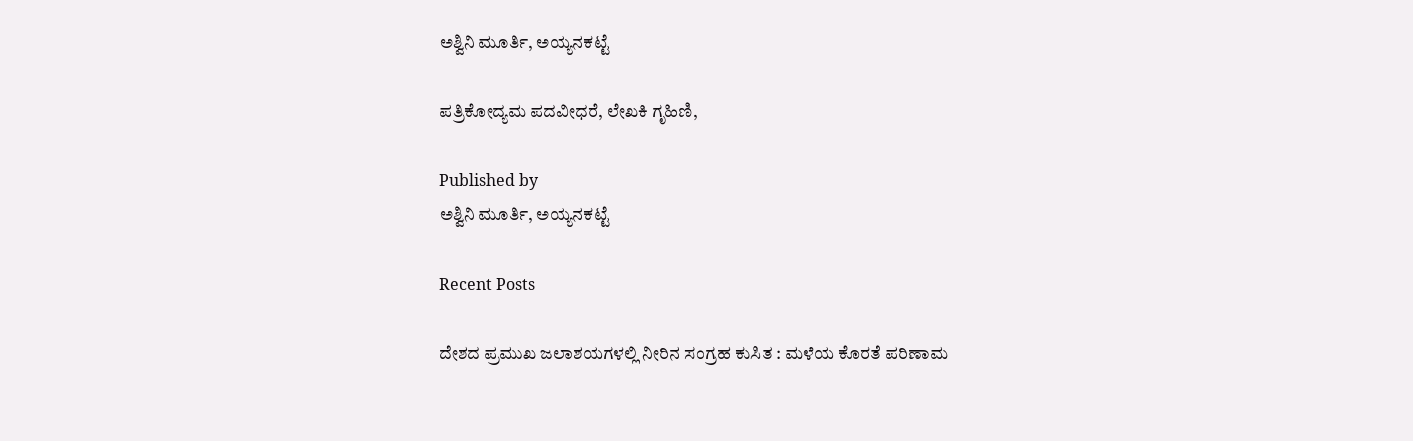ಅಶ್ವಿನಿ ಮೂರ್ತಿ, ಅಯ್ಯನಕಟ್ಟೆ

ಪತ್ರಿಕೋದ್ಯಮ ಪದವೀಧರೆ, ಲೇಖಕಿ ಗೃಹಿಣಿ,

Published by
ಅಶ್ವಿನಿ ಮೂರ್ತಿ, ಅಯ್ಯನಕಟ್ಟೆ

Recent Posts

ದೇಶದ ಪ್ರಮುಖ ಜಲಾಶಯಗಳಲ್ಲಿ ನೀರಿನ ಸಂಗ್ರಹ ಕುಸಿತ : ಮಳೆಯ ಕೊರತೆ ಪರಿಣಾಮ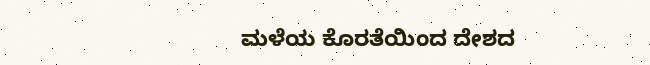ಮಳೆಯ ಕೊರತೆಯಿಂದ ದೇಶದ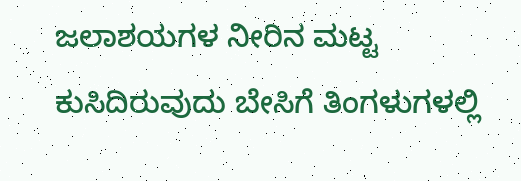ಜಲಾಶಯಗಳ ನೀರಿನ ಮಟ್ಟ ಕುಸಿದಿರುವುದು ಬೇಸಿಗೆ ತಿಂಗಳುಗಳಲ್ಲಿ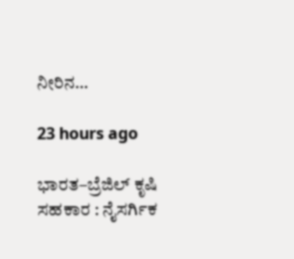ನೀರಿನ…

23 hours ago

ಭಾರತ–ಬ್ರೆಜಿಲ್ ಕೃಷಿ ಸಹಕಾರ : ನೈಸರ್ಗಿಕ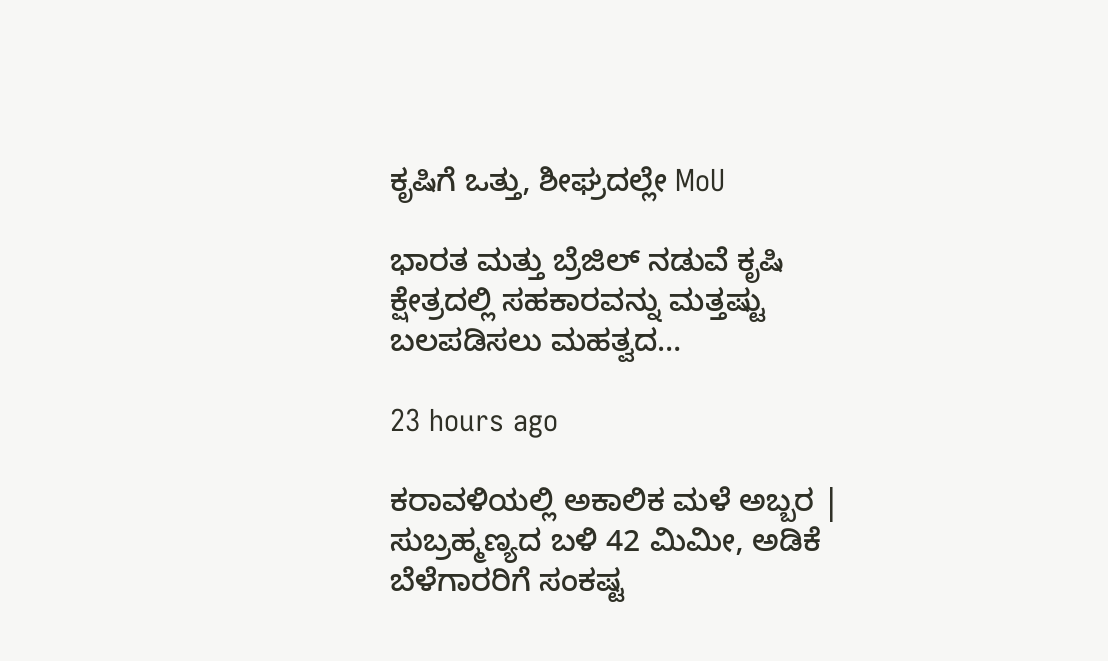ಕೃಷಿಗೆ ಒತ್ತು, ಶೀಘ್ರದಲ್ಲೇ MoU

ಭಾರತ ಮತ್ತು ಬ್ರೆಜಿಲ್ ನಡುವೆ ಕೃಷಿ ಕ್ಷೇತ್ರದಲ್ಲಿ ಸಹಕಾರವನ್ನು ಮತ್ತಷ್ಟು ಬಲಪಡಿಸಲು ಮಹತ್ವದ…

23 hours ago

ಕರಾವಳಿಯಲ್ಲಿ ಅಕಾಲಿಕ ಮಳೆ ಅಬ್ಬರ | ಸುಬ್ರಹ್ಮಣ್ಯದ ಬಳಿ 42 ಮಿಮೀ, ಅಡಿಕೆ ಬೆಳೆಗಾರರಿಗೆ ಸಂಕಷ್ಟ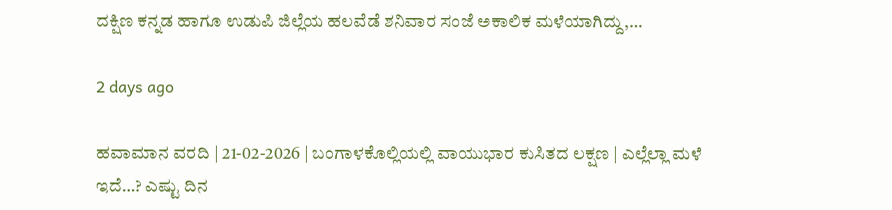ದಕ್ಷಿಣ ಕನ್ನಡ ಹಾಗೂ ಉಡುಪಿ ಜಿಲ್ಲೆಯ ಹಲವೆಡೆ ಶನಿವಾರ ಸಂಜೆ ಅಕಾಲಿಕ ಮಳೆಯಾಗಿದ್ದು,…

2 days ago

ಹವಾಮಾನ ವರದಿ | 21-02-2026 | ಬಂಗಾಳಕೊಲ್ಲಿಯಲ್ಲಿ ವಾಯುಭಾರ ಕುಸಿತದ ಲಕ್ಷಣ | ಎಲ್ಲೆಲ್ಲಾ ಮಳೆ ಇದೆ…? ಎಷ್ಟು ದಿನ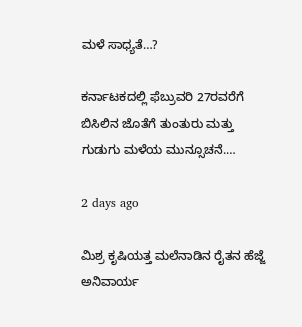ಮಳೆ ಸಾಧ್ಯತೆ…?

ಕರ್ನಾಟಕದಲ್ಲಿ ಫೆಬ್ರುವರಿ 27ರವರೆಗೆ ಬಿಸಿಲಿನ ಜೊತೆಗೆ ತುಂತುರು ಮತ್ತು ಗುಡುಗು ಮಳೆಯ ಮುನ್ಸೂಚನೆ.…

2 days ago

ಮಿಶ್ರ ಕೃಷಿಯತ್ತ ಮಲೆನಾಡಿನ ರೈತನ ಹೆಜ್ಜೆ ಅನಿವಾರ್ಯ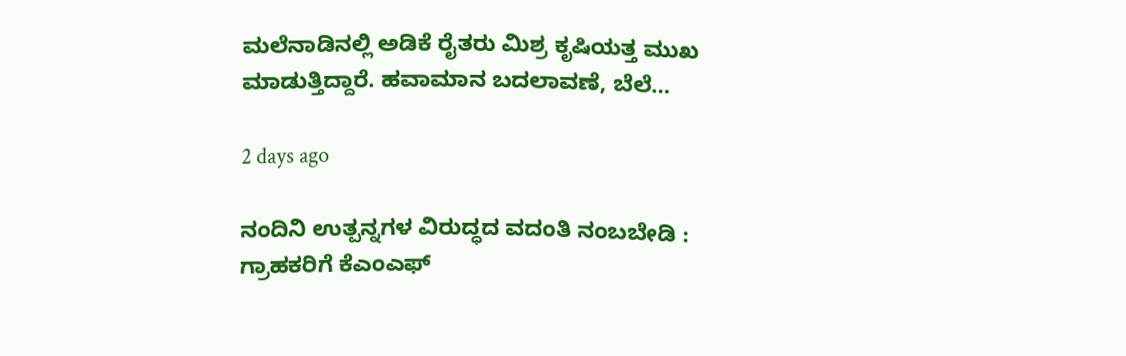ಮಲೆನಾಡಿನಲ್ಲಿ ಅಡಿಕೆ ರೈತರು ಮಿಶ್ರ ಕೃಷಿಯತ್ತ ಮುಖ ಮಾಡುತ್ತಿದ್ದಾರೆ. ಹವಾಮಾನ ಬದಲಾವಣೆ, ಬೆಲೆ…

2 days ago

ನಂದಿನಿ ಉತ್ಪನ್ನಗಳ ವಿರುದ್ಧದ ವದಂತಿ ನಂಬಬೇಡಿ : ಗ್ರಾಹಕರಿಗೆ ಕೆಎಂಎಫ್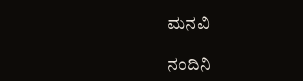ಮನವಿ

ನಂದಿನಿ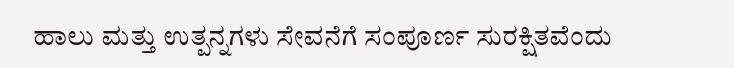ಹಾಲು ಮತ್ತು ಉತ್ಪನ್ನಗಳು ಸೇವನೆಗೆ ಸಂಪೂರ್ಣ ಸುರಕ್ಷಿತವೆಂದು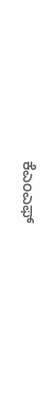ಕೆಎಂಎಫ್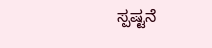ಸ್ಪಷ್ಟನೆ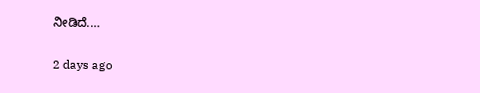ನೀಡಿದೆ.…

2 days ago